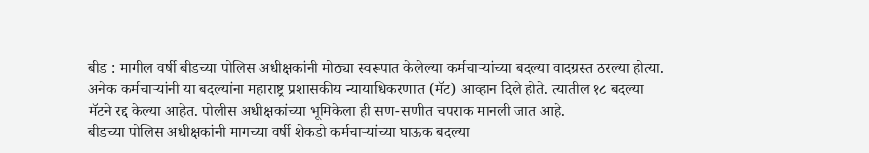बीड : मागील वर्षी बीडच्या पोलिस अधीक्षकांनी मोठ्या स्वरूपात केलेल्या कर्मचाऱ्यांच्या बदल्या वादग्रस्त ठरल्या होत्या. अनेक कर्मचाऱ्यांनी या बदल्यांना महाराष्ट्र प्रशासकीय न्यायाधिकरणात (मॅट) आव्हान दिले होते. त्यातील १८ बदल्या मॅटने रद्द केल्या आहेत. पोलीस अधीक्षकांच्या भूमिकेला ही सण-सणीत चपराक मानली जात आहे.
बीडच्या पोलिस अधीक्षकांनी मागच्या वर्षी शेकडो कर्मचाऱ्यांच्या घाऊक बदल्या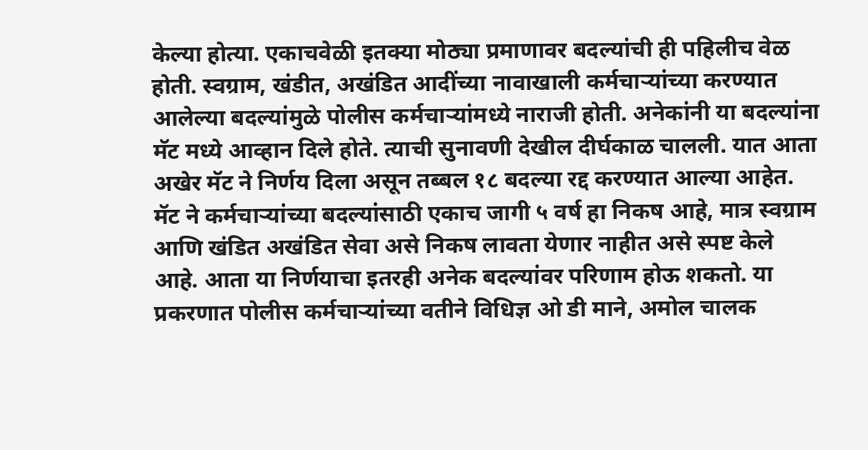केल्या होत्या. एकाचवेळी इतक्या मोठ्या प्रमाणावर बदल्यांची ही पहिलीच वेळ होती. स्वग्राम, खंडीत, अखंडित आदींच्या नावाखाली कर्मचाऱ्यांच्या करण्यात आलेल्या बदल्यांमुळे पोलीस कर्मचाऱ्यांमध्ये नाराजी होती. अनेकांनी या बदल्यांना मॅट मध्ये आव्हान दिले होते. त्याची सुनावणी देखील दीर्घकाळ चालली. यात आता अखेर मॅट ने निर्णय दिला असून तब्बल १८ बदल्या रद्द करण्यात आल्या आहेत.
मॅट ने कर्मचाऱ्यांच्या बदल्यांसाठी एकाच जागी ५ वर्ष हा निकष आहे, मात्र स्वग्राम आणि खंडित अखंडित सेवा असे निकष लावता येणार नाहीत असे स्पष्ट केले आहे. आता या निर्णयाचा इतरही अनेक बदल्यांवर परिणाम होऊ शकतो. या प्रकरणात पोलीस कर्मचाऱ्यांच्या वतीने विधिज्ञ ओ डी माने, अमोल चालक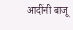आदींनी बाजू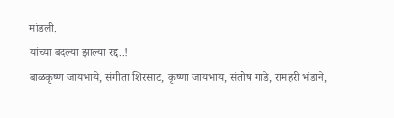मांडली.
यांच्या बदल्या झाल्या रद्द..!
बाळकृष्ण जायभाये, संगीता शिरसाट, कृष्णा जायभाय, संतोष गाडे, रामहरी भंडाने,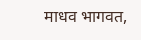माधव भागवत,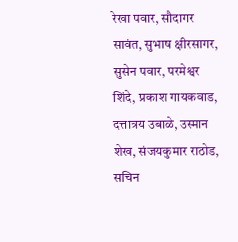रेखा पवार, सौदागर सावंत, सुभाष क्षीरसागर, सुसेन पवार, परमेश्वर शिंदे, प्रकाश गायकवाड, दत्तात्रय उबाळे, उस्मान शेख, संजयकुमार राठोड, सचिन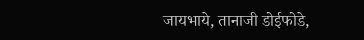जायभाये, तानाजी डोईफोडे,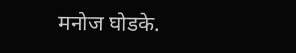मनोज घोडके.